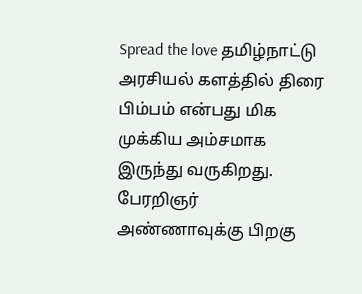Spread the love தமிழ்நாட்டு அரசியல் களத்தில் திரை பிம்பம் என்பது மிக முக்கிய அம்சமாக இருந்து வருகிறது. பேரறிஞர் அண்ணாவுக்கு பிறகு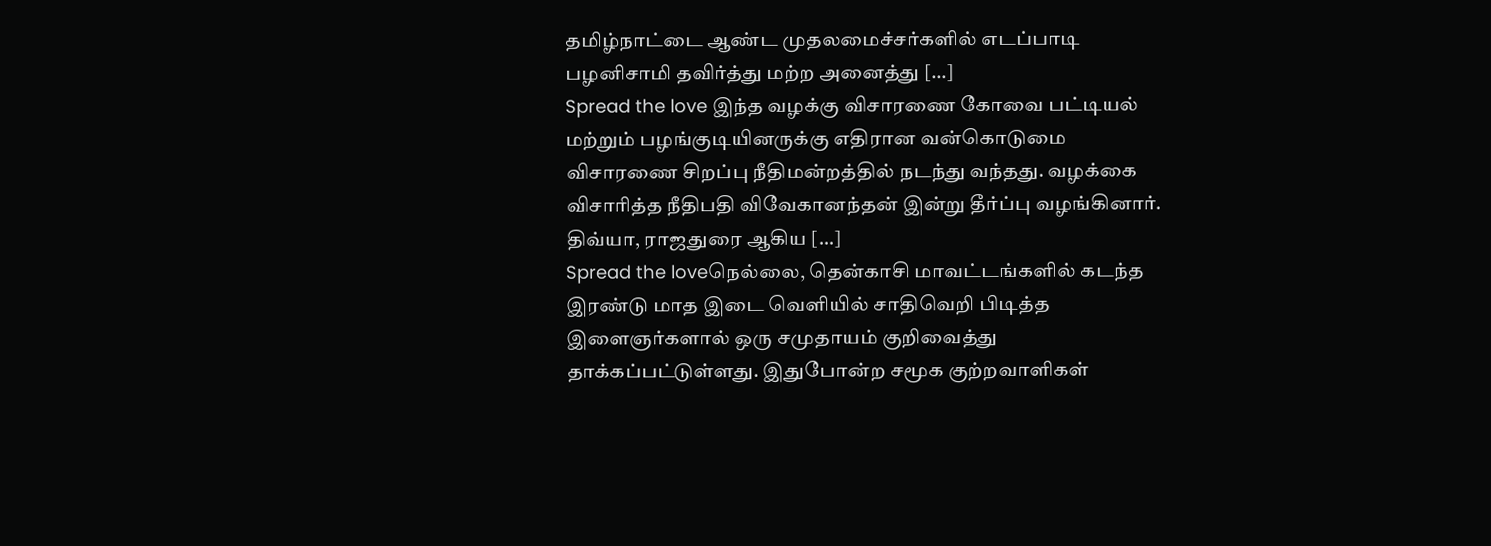தமிழ்நாட்டை ஆண்ட முதலமைச்சர்களில் எடப்பாடி பழனிசாமி தவிர்த்து மற்ற அனைத்து […]
Spread the love இந்த வழக்கு விசாரணை கோவை பட்டியல் மற்றும் பழங்குடியினருக்கு எதிரான வன்கொடுமை விசாரணை சிறப்பு நீதிமன்றத்தில் நடந்து வந்தது. வழக்கை விசாரித்த நீதிபதி விவேகானந்தன் இன்று தீர்ப்பு வழங்கினார். திவ்யா, ராஜதுரை ஆகிய […]
Spread the loveநெல்லை, தென்காசி மாவட்டங்களில் கடந்த இரண்டு மாத இடை வெளியில் சாதிவெறி பிடித்த இளைஞர்களால் ஒரு சமுதாயம் குறிவைத்து தாக்கப்பட்டுள்ளது. இதுபோன்ற சமூக குற்றவாளிகள்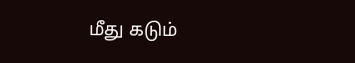மீது கடும்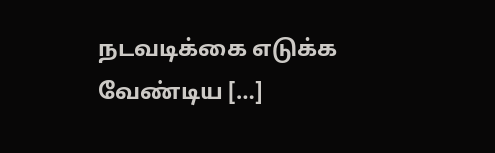நடவடிக்கை எடுக்க வேண்டிய […]